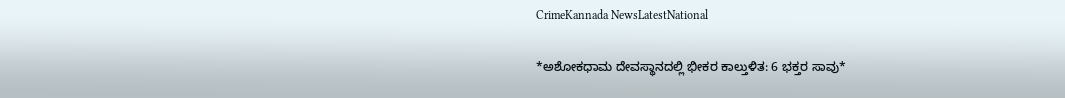CrimeKannada NewsLatestNational

*ಅಶೋಕಧಾಮ ದೇವಸ್ಥಾನದಲ್ಲಿ ಭೀಕರ ಕಾಲ್ತುಳಿತ: 6 ಭಕ್ತರ ಸಾವು*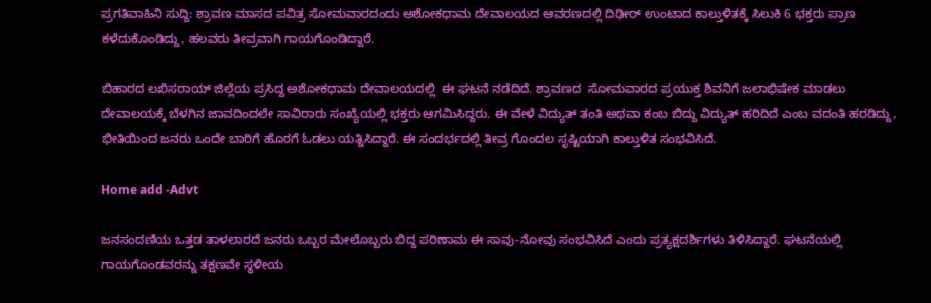ಪ್ರಗತಿವಾಹಿನಿ ಸುದ್ದಿ: ಶ್ರಾವಣ ಮಾಸದ ಪವಿತ್ರ ಸೋಮವಾರದಂದು ಅಶೋಕಧಾಮ ದೇವಾಲಯದ ಆವರಣದಲ್ಲಿ ದಿಢೀರ್ ಉಂಟಾದ ಕಾಲ್ತುಳಿತಕ್ಕೆ ಸಿಲುಕಿ 6 ಭಕ್ತರು ಪ್ರಾಣ ಕಳೆದುಕೊಂಡಿದ್ದು, ಹಲವರು ತೀವ್ರವಾಗಿ ಗಾಯಗೊಂಡಿದ್ದಾರೆ.

ಬಿಹಾರದ ಲಖಿಸರಾಯ್ ಜಿಲ್ಲೆಯ ಪ್ರಸಿದ್ದ ಅಶೋಕಧಾಮ ದೇವಾಲಯದಲ್ಲಿ  ಈ ಘಟನೆ ನಡೆದಿದೆ. ಶ್ರಾವಣದ  ಸೋಮವಾರದ ಪ್ರಯುಕ್ತ ಶಿವನಿಗೆ ಜಲಾಭಿಷೇಕ ಮಾಡಲು ದೇವಾಲಯಕ್ಕೆ ಬೆಳಗಿನ ಜಾವದಿಂದಲೇ ಸಾವಿರಾರು ಸಂಖ್ಯೆಯಲ್ಲಿ ಭಕ್ತರು ಆಗಮಿಸಿದ್ದರು. ಈ ವೇಳೆ ವಿದ್ಯುತ್ ತಂತಿ ಅಥವಾ ಕಂಬ ಬಿದ್ದು ವಿದ್ಯುತ್ ಹರಿದಿದೆ ಎಂಬ ವದಂತಿ ಹರಡಿದ್ದು, ಭೀತಿಯಿಂದ ಜನರು ಒಂದೇ ಬಾರಿಗೆ ಹೊರಗೆ ಓಡಲು ಯತ್ನಿಸಿದ್ದಾರೆ. ಈ ಸಂದರ್ಭದಲ್ಲಿ ತೀವ್ರ ಗೊಂದಲ ಸೃಷ್ಟಿಯಾಗಿ ಕಾಲ್ತುಳಿತ ಸಂಭವಿಸಿದೆ.

Home add -Advt

ಜನಸಂದಣಿಯ ಒತ್ತಡ ತಾಳಲಾರದೆ ಜನರು ಒಬ್ಬರ ಮೇಲೊಬ್ಬರು ಬಿದ್ದ ಪರಿಣಾಮ ಈ ಸಾವು-ನೋವು ಸಂಭವಿಸಿದೆ ಎಂದು ಪ್ರತ್ಯಕ್ಷದರ್ಶಿಗಳು ತಿಳಿಸಿದ್ದಾರೆ. ಘಟನೆಯಲ್ಲಿ ಗಾಯಗೊಂಡವರನ್ನು ತಕ್ಷಣವೇ ಸ್ಥಳೀಯ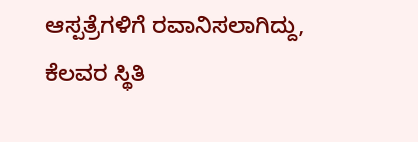ಆಸ್ಪತ್ರೆಗಳಿಗೆ ರವಾನಿಸಲಾಗಿದ್ದು, ಕೆಲವರ ಸ್ಥಿತಿ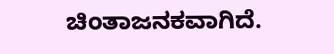ಚಿಂತಾಜನಕವಾಗಿದೆ.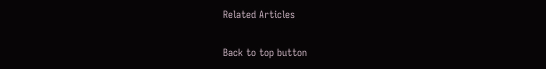Related Articles

Back to top button